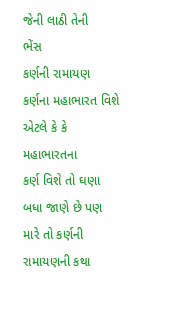જેની લાઠી તેની
ભેંસ
કર્ણની રામાયણ
કર્ણના મહાભારત વિશે એટલે કે કે મહાભારતના
કર્ણ વિશે તો ઘણા બધા જાણે છે પણ મારે તો કર્ણની રામાયણની કથા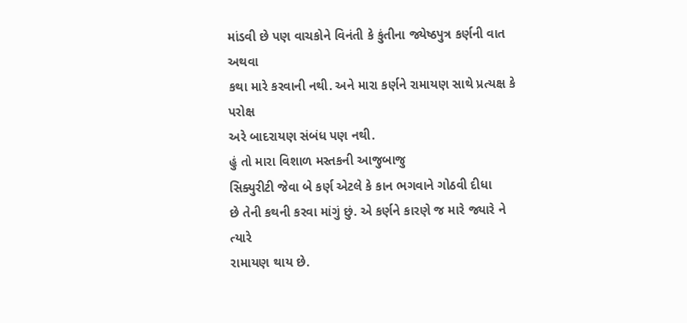માંડવી છે પણ વાચકોને વિનંતી કે કુંતીના જ્યેષ્ઠપુત્ર કર્ણની વાત અથવા
કથા મારે કરવાની નથી. અને મારા કર્ણને રામાયણ સાથે પ્રત્યક્ષ કે પરોક્ષ
અરે બાદરાયણ સંબંધ પણ નથી.
હું તો મારા વિશાળ મસ્તકની આજુબાજુ
સિક્યુરીટી જેવા બે કર્ણ એટલે કે કાન ભગવાને ગોઠવી દીધા
છે તેની કથની કરવા માંગું છું. એ કર્ણને કારણે જ મારે જ્યારે ને ત્યારે
રામાયણ થાય છે.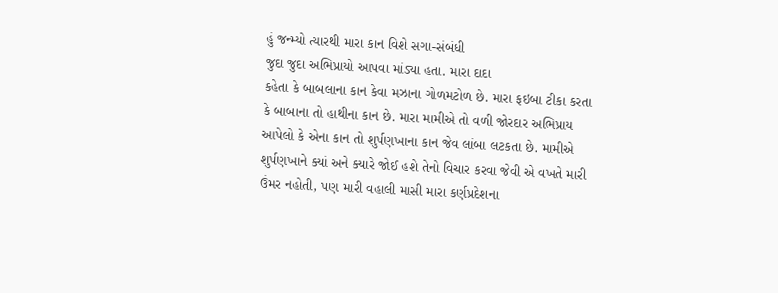હું જન્મ્યો ત્યારથી મારા કાન વિશે સગા-સંબંધી
જુદા જુદા અભિપ્રાયો આપવા માંડ્યા હતા. મારા દાદા
કહેતા કે બાબલાના કાન કેવા મઝાના ગોળમટોળ છે. મારા ફઇબા ટીકા કરતા
કે બાબાના તો હાથીના કાન છે. મારા મામીએ તો વળી જોરદાર અભિપ્રાય
આપેલો કે એના કાન તો શુર્પણખાના કાન જેવ લાંબા લટકતા છે. મામીએ
શુર્પણખાને ક્યાં અને ક્યારે જોઈ હશે તેનો વિચાર કરવા જેવી એ વખતે મારી
ઉંમર નહોતી, પણ મારી વહાલી માસી મારા કર્ણપ્રદેશના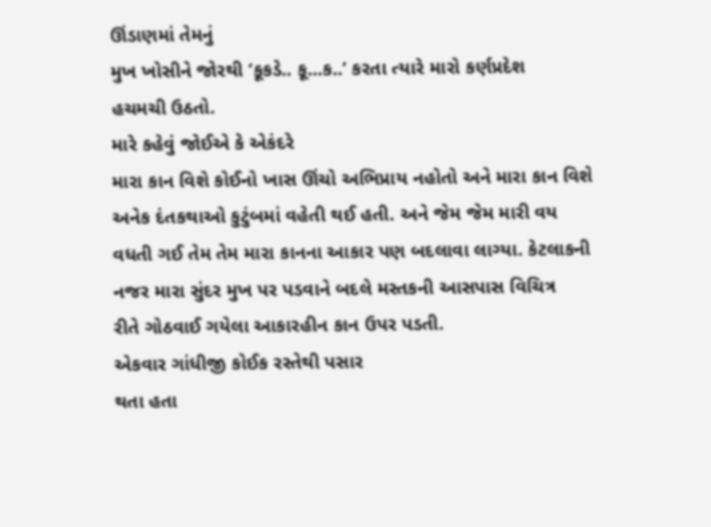ઊંડાણમાં તેમનું
મુખ ખોસીને જોરથી ‘કૂકડે.. કૂ...ક..’ કરતા ત્યારે મારો કર્ણપ્રદેશ
હચમચી ઉઠતો.
મારે કહેવું જોઈએ કે એકંદરે
મારા કાન વિશે કોઈનો ખાસ ઊંચો અભિપ્રાય નહોતો અને મારા કાન વિશે
અનેક દંતકથાઓ કુટુંબમાં વહેતી થઈ હતી. અને જેમ જેમ મારી વય
વધતી ગઈ તેમ તેમ મારા કાનના આકાર પણ બદલાવા લાગ્યા. કેટલાકની
નજર મારા સુંદર મુખ પર પડવાને બદલે મસ્તકની આસપાસ વિચિત્ર
રીતે ગોઠવાઈ ગયેલા આકારહીન કાન ઉપર પડતી.
એકવાર ગાંધીજી કોઈક રસ્તેથી પસાર
થતા હતા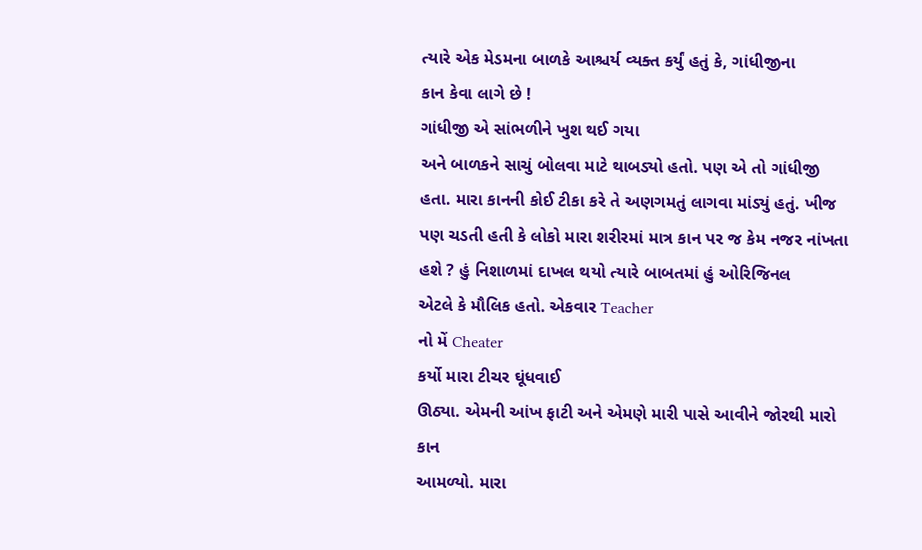ત્યારે એક મેડમના બાળકે આશ્ચર્ય વ્યક્ત કર્યું હતું કે, ગાંધીજીના
કાન કેવા લાગે છે !
ગાંધીજી એ સાંભળીને ખુશ થઈ ગયા
અને બાળકને સાચું બોલવા માટે થાબડ્યો હતો. પણ એ તો ગાંધીજી
હતા. મારા કાનની કોઈ ટીકા કરે તે અણગમતું લાગવા માંડ્યું હતું. ખીજ
પણ ચડતી હતી કે લોકો મારા શરીરમાં માત્ર કાન પર જ કેમ નજર નાંખતા
હશે ? હું નિશાળમાં દાખલ થયો ત્યારે બાબતમાં હું ઓરિજિનલ
એટલે કે મૌલિક હતો. એકવાર Teacher
નો મેં Cheater
કર્યો મારા ટીચર ઘૂંધવાઈ
ઊઠ્યા. એમની આંખ ફાટી અને એમણે મારી પાસે આવીને જોરથી મારો કાન
આમળ્યો. મારા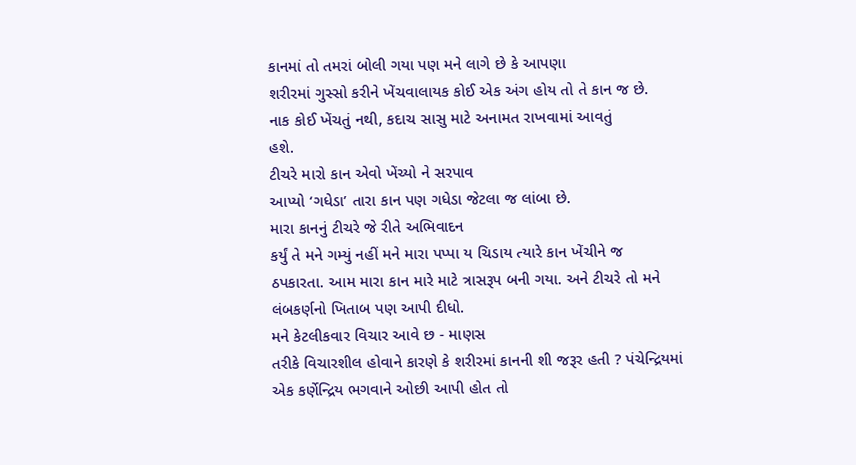કાનમાં તો તમરાં બોલી ગયા પણ મને લાગે છે કે આપણા
શરીરમાં ગુસ્સો કરીને ખેંચવાલાયક કોઈ એક અંગ હોય તો તે કાન જ છે.
નાક કોઈ ખેંચતું નથી, કદાચ સાસુ માટે અનામત રાખવામાં આવતું
હશે.
ટીચરે મારો કાન એવો ખેંચ્યો ને સરપાવ
આપ્યો ‘ગધેડા’ તારા કાન પણ ગધેડા જેટલા જ લાંબા છે.
મારા કાનનું ટીચરે જે રીતે અભિવાદન
કર્યું તે મને ગમ્યું નહીં મને મારા પપ્પા ય ચિડાય ત્યારે કાન ખેંચીને જ
ઠપકારતા. આમ મારા કાન મારે માટે ત્રાસરૂપ બની ગયા. અને ટીચરે તો મને
લંબકર્ણનો ખિતાબ પણ આપી દીધો.
મને કેટલીકવાર વિચાર આવે છ - માણસ
તરીકે વિચારશીલ હોવાને કારણે કે શરીરમાં કાનની શી જરૂર હતી ? પંચેન્દ્રિયમાં
એક કર્ણેન્દ્રિય ભગવાને ઓછી આપી હોત તો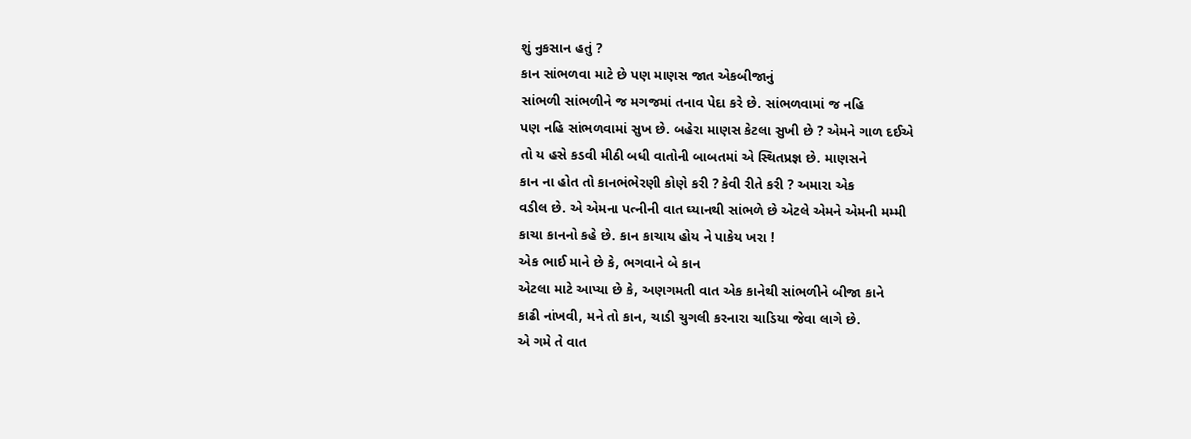શું નુકસાન હતું ?
કાન સાંભળવા માટે છે પણ માણસ જાત એકબીજાનું
સાંભળી સાંભળીને જ મગજમાં તનાવ પેદા કરે છે. સાંભળવામાં જ નહિ
પણ નહિ સાંભળવામાં સુખ છે. બહેરા માણસ કેટલા સુખી છે ? એમને ગાળ દઈએ
તો ય હસે કડવી મીઠી બધી વાતોની બાબતમાં એ સ્થિતપ્રજ્ઞ છે. માણસને
કાન ના હોત તો કાનભંભેરણી કોણે કરી ? કેવી રીતે કરી ? અમારા એક
વડીલ છે. એ એમના પત્નીની વાત ઘ્યાનથી સાંભળે છે એટલે એમને એમની મમ્મી
કાચા કાનનો કહે છે. કાન કાચાય હોય ને પાકેય ખરા !
એક ભાઈ માને છે કે, ભગવાને બે કાન
એટલા માટે આપ્યા છે કે, અણગમતી વાત એક કાનેથી સાંભળીને બીજા કાને
કાઢી નાંખવી, મને તો કાન, ચાડી ચુગલી કરનારા ચાડિયા જેવા લાગે છે.
એ ગમે તે વાત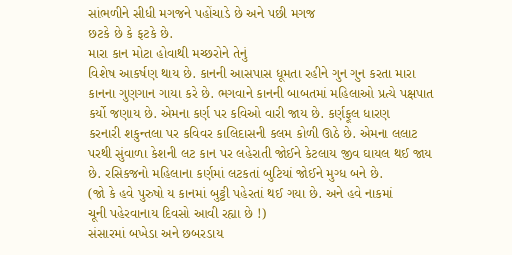સાંભળીને સીધી મગજને પહોંચાડે છે અને પછી મગજ
છટકે છે કે ફટકે છે.
મારા કાન મોટા હોવાથી મચ્છરોને તેનું
વિશેષ આકર્ષણ થાય છે. કાનની આસપાસ ધૂમતા રહીને ગુન ગુન કરતા મારા
કાનના ગુણગાન ગાયા કરે છે. ભગવાને કાનની બાબતમાં મહિલાઓ પ્રત્યે પક્ષપાત
કર્યો જણાય છે. એમના કર્ણ પર કવિઓ વારી જાય છે. કર્ણફૂલ ધારણ
કરનારી શકુન્તલા પર કવિવર કાલિદાસની કલમ કોળી ઊઠે છે. એમના લલાટ
પરથી સુંવાળા કેશની લટ કાન પર લહેરાતી જોઈને કેટલાય જીવ ઘાયલ થઈ જાય
છે. રસિકજનો મહિલાના કર્ણમાં લટકતાં બુટિયાં જોઈને મુગ્ધ બને છે.
(જો કે હવે પુરુષો ય કાનમાં બુટ્ટી પહેરતાં થઈ ગયા છે. અને હવે નાકમાં
ચૂની પહેરવાનાય દિવસો આવી રહ્યા છે !)
સંસારમાં બખેડા અને છબરડાય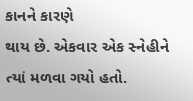કાનને કારણે
થાય છે. એકવાર એક સ્નેહીને ત્યાં મળવા ગયો હતો.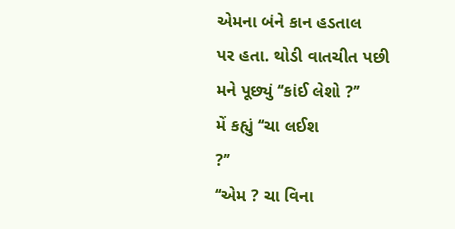એમના બંને કાન હડતાલ
પર હતા. થોડી વાતચીત પછી મને પૂછ્યું ‘‘કાંઈ લેશો ?’’
મેં કહ્યું ‘‘ચા લઈશ
?’’
‘‘એમ ? ચા વિના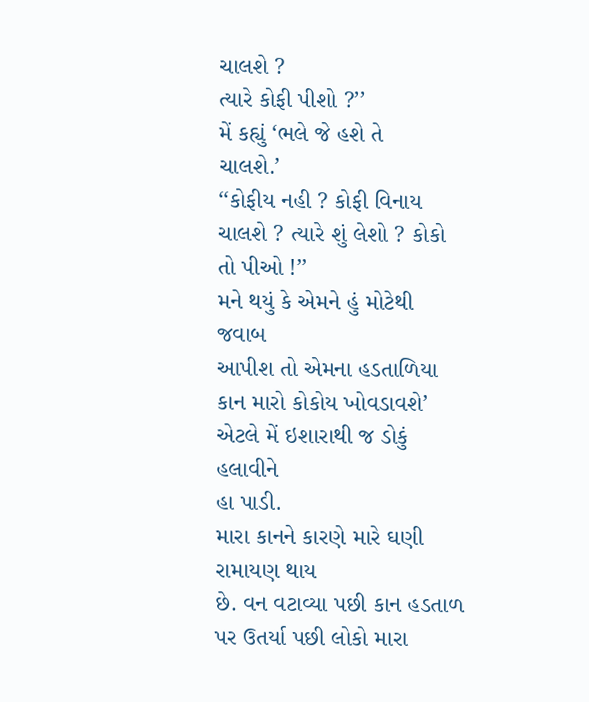ચાલશે ?
ત્યારે કોફી પીશો ?’’
મેં કહ્યું ‘ભલે જે હશે તે
ચાલશે.’
‘‘કોફીય નહી ? કોફી વિનાય
ચાલશે ? ત્યારે શું લેશો ? કોકો તો પીઓ !’’
મને થયું કે એમને હું મોટેથી જવાબ
આપીશ તો એમના હડતાળિયા કાન મારો કોકોય ખોવડાવશે’
એટલે મેં ઇશારાથી જ ડોકું હલાવીને
હા પાડી.
મારા કાનને કારણે મારે ઘણી રામાયણ થાય
છે. વન વટાવ્યા પછી કાન હડતાળ પર ઉતર્યા પછી લોકો મારા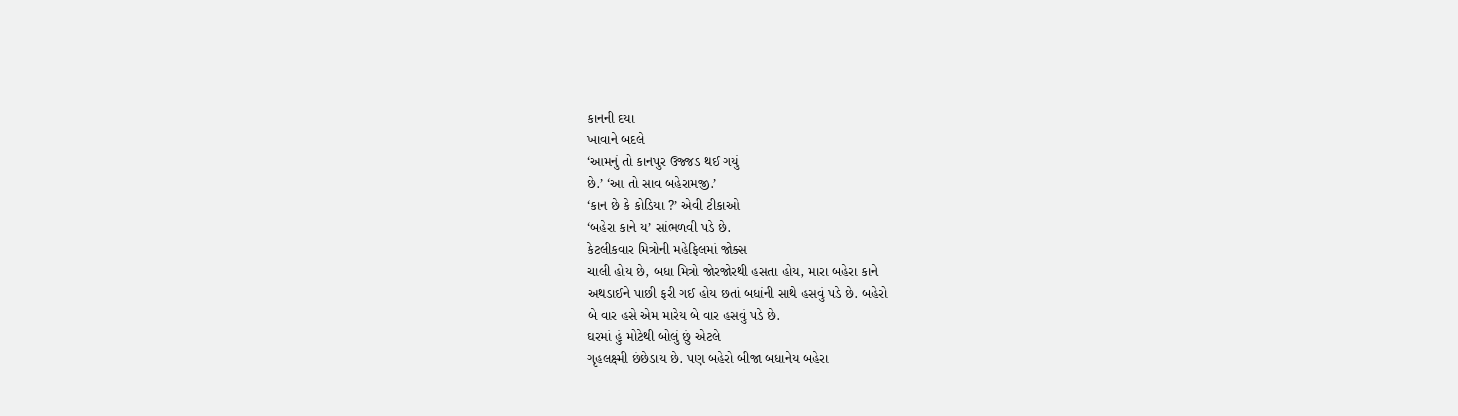કાનની દયા
ખાવાને બદલે
‘આમનું તો કાનપુર ઉજ્જડ થઈ ગયું
છે.’ ‘આ તો સાવ બહેરામજી.’
‘કાન છે કે કોડિયા ?’ એવી ટીકાઓ
‘બહેરા કાને ય’ સાંભળવી પડે છે.
કેટલીકવાર મિત્રોની મહેફિલમાં જોક્સ
ચાલી હોય છે, બધા મિત્રો જોરજોરથી હસતા હોય, મારા બહેરા કાને
અથડાઈને પાછી ફરી ગઈ હોય છતાં બધાંની સાથે હસવું પડે છે. બહેરો
બે વાર હસે એમ મારેય બે વાર હસવું પડે છે.
ઘરમાં હું મોટેથી બોલું છું એટલે
ગૃહલક્ષ્મી છંછેડાય છે. પણ બહેરો બીજા બધાનેય બહેરા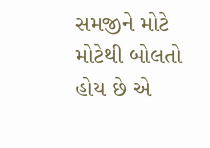સમજીને મોટે
મોટેથી બોલતો હોય છે એ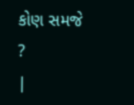કોણ સમજે ?
|